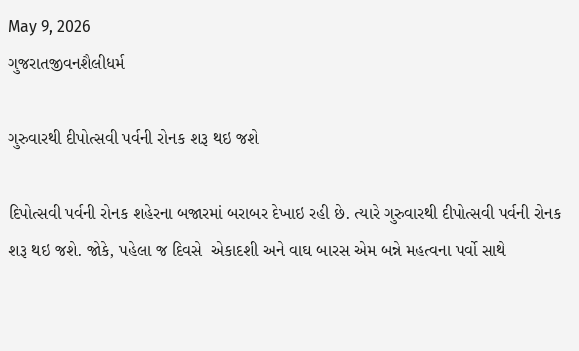May 9, 2026
ગુજરાતજીવનશૈલીધર્મ

ગુરુવારથી દીપોત્‍સવી પર્વની રોનક શરૂ થઇ જશે

દિપોત્‍સવી પર્વની રોનક શહેરના બજારમાં બરાબર દેખાઇ રહી છે. ત્‍યારે ગુરુવારથી દીપોત્‍સવી પર્વની રોનક શરૂ થઇ જશે. જોકે, પહેલા જ દિવસે  એકાદશી અને વાઘ બારસ એમ બન્ને મહત્‍વના પર્વો સાથે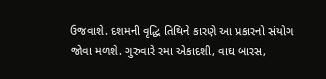ઉજવાશે. દશમની વૃદ્ધિ તિથિને કારણે આ પ્રકારનો સંયોગ જોવા મળશે. ગુરુવારે રમા એકાદશી, વાઘ બારસ,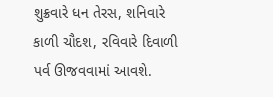શુક્રવારે ધન તેરસ, શનિવારે કાળી ચૌદશ, રવિવારે દિવાળી પર્વ ઊજવવામાં આવશે.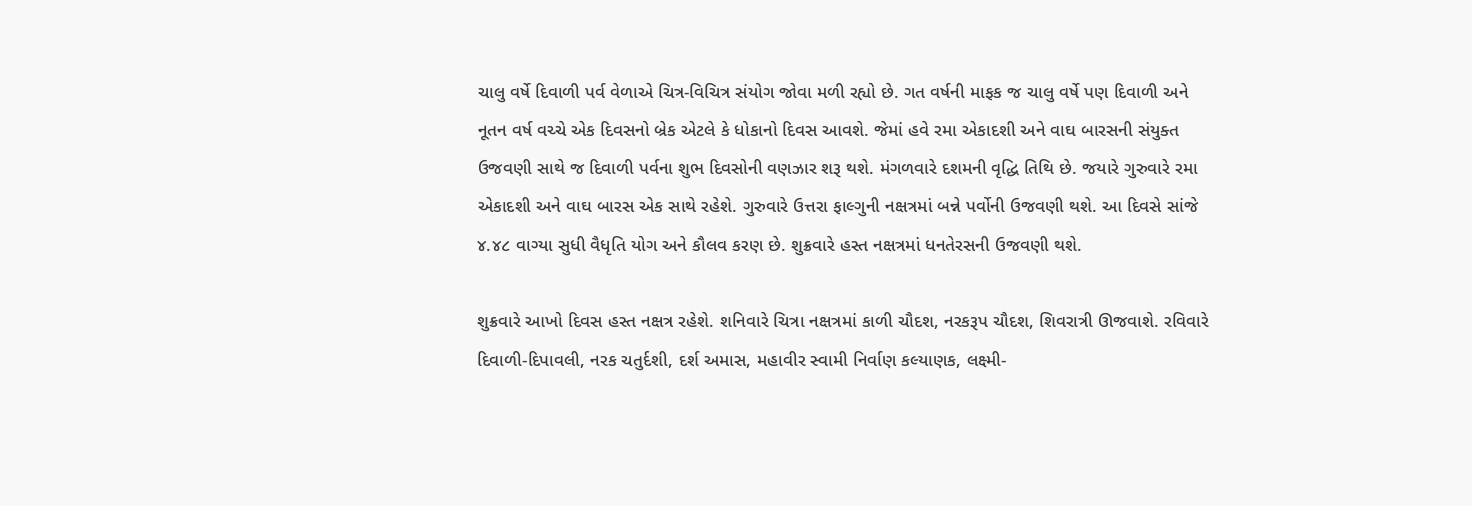ચાલુ વર્ષે દિવાળી પર્વ વેળાએ ચિત્ર-વિચિત્ર સંયોગ જોવા મળી રહ્યો છે. ગત વર્ષની માફક જ ચાલુ વર્ષે પણ દિવાળી અને નૂતન વર્ષ વચ્‍ચે એક દિવસનો બ્રેક એટલે કે ધોકાનો દિવસ આવશે. જેમાં હવે રમા એકાદશી અને વાઘ બારસની સંયુક્‍ત ઉજવણી સાથે જ દિવાળી પર્વના શુભ દિવસોની વણઝાર શરૂ થશે. મંગળવારે દશમની વૃદ્ધિ તિથિ છે. જયારે ગુરુવારે રમા એકાદશી અને વાઘ બારસ એક સાથે રહેશે. ગુરુવારે ઉત્તરા ફાલ્‍ગુની નક્ષત્રમાં બન્ને પર્વોની ઉજવણી થશે. આ દિવસે સાંજે ૪.૪૮ વાગ્‍યા સુધી વૈધૃતિ યોગ અને કૌલવ કરણ છે. શુક્રવારે હસ્‍ત નક્ષત્રમાં ધનતેરસની ઉજવણી થશે.

શુક્રવારે આખો દિવસ હસ્‍ત નક્ષત્ર રહેશે. શનિવારે ચિત્રા નક્ષત્રમાં કાળી ચૌદશ, નરકરૂપ ચૌદશ, શિવરાત્રી ઊજવાશે. રવિવારે દિવાળી-દિપાવલી, નરક ચતુર્દશી, દર્શ અમાસ, મહાવીર સ્‍વામી નિર્વાણ કલ્‍યાણક, લક્ષ્મી-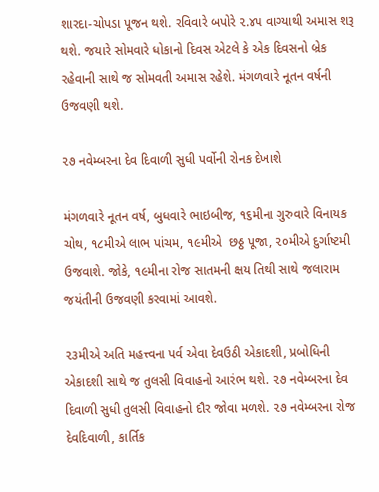શારદા-ચોપડા પૂજન થશે. રવિવારે બપોરે ૨.૪૫ વાગ્‍યાથી અમાસ શરૂ થશે. જયારે સોમવારે ધોકાનો દિવસ એટલે કે એક દિવસનો બ્રેક રહેવાની સાથે જ સોમવતી અમાસ રહેશે. મંગળવારે નૂતન વર્ષની ઉજવણી થશે.

૨૭ નવેમ્‍બરના દેવ દિવાળી સુધી પર્વોની રોનક દેખાશે

મંગળવારે નૂતન વર્ષ, બુધવારે ભાઇબીજ, ૧૬મીના ગુરુવારે વિનાયક ચોથ, ૧૮મીએ લાભ પાંચમ, ૧૯મીએ  છઠ્ઠ પૂજા, ૨૦મીએ દુર્ગાષ્ટમી ઉજવાશે. જોકે, ૧૯મીના રોજ સાતમની ક્ષય તિથી સાથે જલારામ જયંતીની ઉજવણી કરવામાં આવશે.

૨૩મીએ અતિ મહત્ત્વના પર્વ એવા દેવઉઠી એકાદશી, પ્રબોધિની એકાદશી સાથે જ તુલસી વિવાહનો આરંભ થશે. ૨૭ નવેમ્‍બરના દેવ દિવાળી સુધી તુલસી વિવાહનો દૌર જોવા મળશે. ૨૭ નવેમ્‍બરના રોજ દેવદિવાળી, કાર્તિક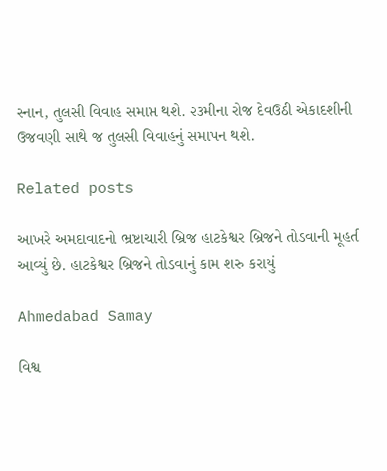સ્‍નાન, તુલસી વિવાહ સમાપ્ત થશે. ૨૩મીના રોજ દેવઉઠી એકાદશીની ઉજવણી સાથે જ તુલસી વિવાહનું સમાપન થશે.

Related posts

આખરે અમદાવાદનો ભ્રષ્ટાચારી બ્રિજ હાટકેશ્વર બ્રિજને તોડવાની મૂહર્ત આવ્યું છે. હાટકેશ્વર બ્રિજને તોડવાનું કામ શરુ કરાયું

Ahmedabad Samay

વિશ્વ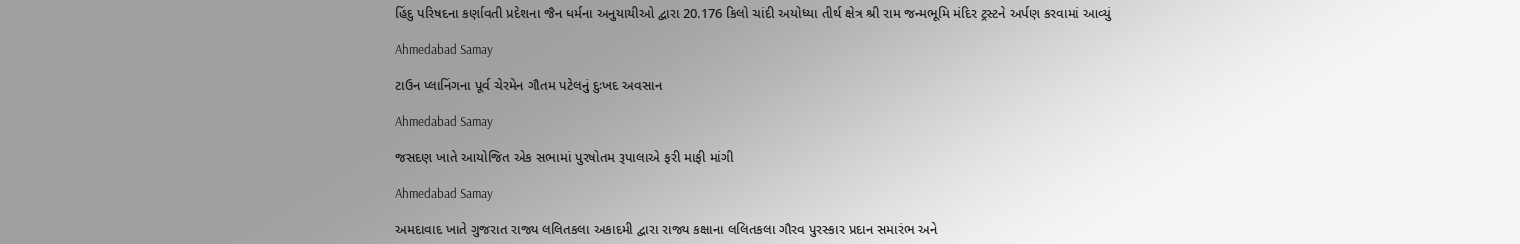હિંદુ પરિષદના કર્ણાવતી પ્રદેશના જૈન ધર્મના અનુયાયીઓ દ્વારા 20.176 કિલો ચાંદી અયોધ્યા તીર્થ ક્ષેત્ર શ્રી રામ જન્મભૂમિ મંદિર ટ્રસ્ટને અર્પણ કરવામાં આવ્યું

Ahmedabad Samay

ટાઉન પ્લાનિંગના પૂર્વ ચેરમેન ગૌતમ પટેલનું દુઃખદ અવસાન

Ahmedabad Samay

જસદણ ખાતે આયોજિત એક સભામાં પુરષોતમ રૂપાલાએ ફરી માફી માંગી

Ahmedabad Samay

અમદાવાદ ખાતે ગુજરાત રાજ્ય લલિતકલા અકાદમી દ્વારા રાજ્ય કક્ષાના લલિતકલા ગૌરવ પુરસ્કાર પ્રદાન સમારંભ અને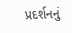પ્રદર્શનનું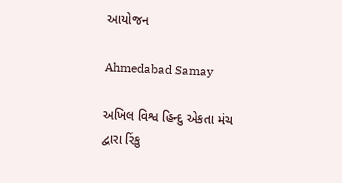આયોજન

Ahmedabad Samay

અખિલ વિશ્વ હિન્દુ એકતા મંચ દ્વારા રિંકુ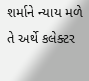શર્માને ન્યાય મળે તે અર્થે કલેક્ટર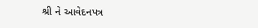શ્રી ને આવેદનપત્ર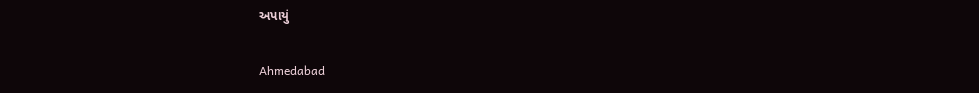અપાયું

Ahmedabad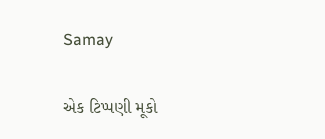Samay

એક ટિપ્પણી મૂકો